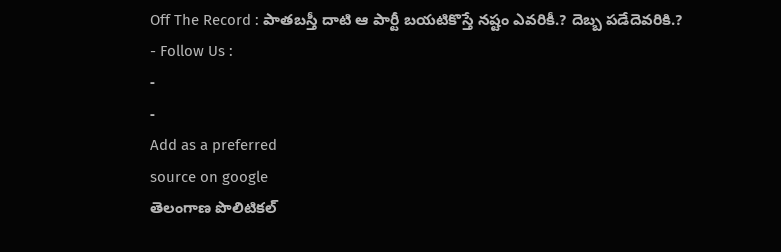Off The Record : పాతబస్తీ దాటి ఆ పార్టీ బయటికొస్తే నష్టం ఎవరికీ.? దెబ్బ పడేదెవరికి.?
- Follow Us :
-
-
Add as a preferred
source on google
తెలంగాణ పొలిటికల్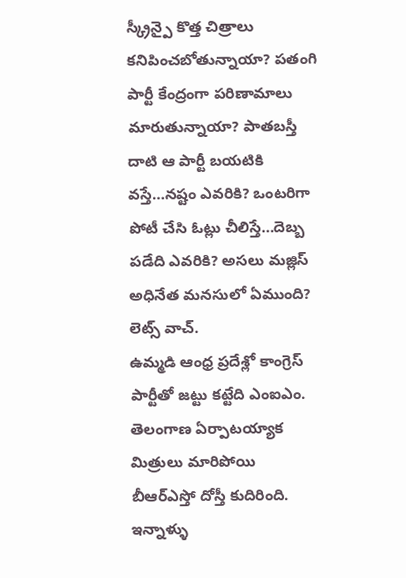స్క్రీన్పై కొత్త చిత్రాలు కనిపించబోతున్నాయా? పతంగి పార్టీ కేంద్రంగా పరిణామాలు మారుతున్నాయా? పాతబస్తీ దాటి ఆ పార్టీ బయటికి వస్తే…నష్టం ఎవరికి? ఒంటరిగా పోటీ చేసి ఓట్లు చీలిస్తే…దెబ్బ పడేది ఎవరికి? అసలు మజ్లిస్ అధినేత మనసులో ఏముంది? లెట్స్ వాచ్.
ఉమ్మడి ఆంధ్ర ప్రదేశ్లో కాంగ్రెస్ పార్టీతో జట్టు కట్టేది ఎంఐఎం. తెలంగాణ ఏర్పాటయ్యాక మిత్రులు మారిపోయి బీఆర్ఎస్తో దోస్తీ కుదిరింది. ఇన్నాళ్ళు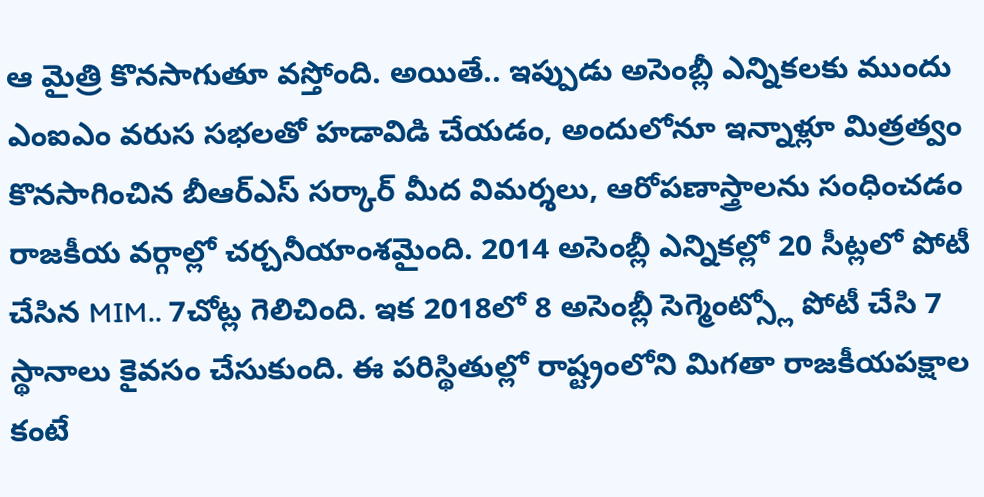ఆ మైత్రి కొనసాగుతూ వస్తోంది. అయితే.. ఇప్పుడు అసెంబ్లీ ఎన్నికలకు ముందు ఎంఐఎం వరుస సభలతో హడావిడి చేయడం, అందులోనూ ఇన్నాళ్లూ మిత్రత్వం కొనసాగించిన బీఆర్ఎస్ సర్కార్ మీద విమర్శలు, ఆరోపణాస్త్రాలను సంధించడం రాజకీయ వర్గాల్లో చర్చనీయాంశమైంది. 2014 అసెంబ్లీ ఎన్నికల్లో 20 సీట్లలో పోటీ చేసిన MIM.. 7చోట్ల గెలిచింది. ఇక 2018లో 8 అసెంబ్లీ సెగ్మెంట్స్లో పోటీ చేసి 7 స్థానాలు కైవసం చేసుకుంది. ఈ పరిస్థితుల్లో రాష్ట్రంలోని మిగతా రాజకీయపక్షాల కంటే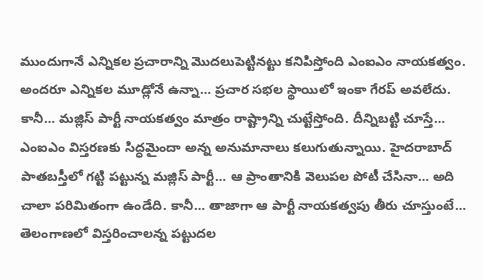ముందుగానే ఎన్నికల ప్రచారాన్ని మొదలుపెట్టినట్టు కనిపిస్తోంది ఎంఐఎం నాయకత్వం. అందరూ ఎన్నికల మూడ్లోనే ఉన్నా… ప్రచార సభల స్థాయిలో ఇంకా గేరప్ అవలేదు. కానీ… మజ్లిస్ పార్టీ నాయకత్వం మాత్రం రాష్ట్రాన్ని చుట్టేస్తోంది. దీన్నిబట్టి చూస్తే… ఎంఐఎం విస్తరణకు సిద్ధమైందా అన్న అనుమానాలు కలుగుతున్నాయి. హైదరాబాద్ పాతబస్తీలో గట్టి పట్టున్న మజ్లిస్ పార్టీ… ఆ ప్రాంతానికి వెలుపల పోటీ చేసినా… అది చాలా పరిమితంగా ఉండేది. కానీ… తాజాగా ఆ పార్టీ నాయకత్వపు తీరు చూస్తుంటే… తెలంగాణలో విస్తరించాలన్న పట్టుదల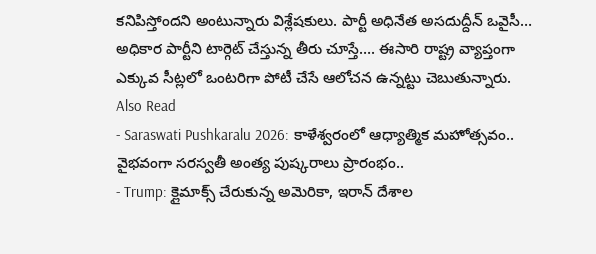కనిపిస్తోందని అంటున్నారు విశ్లేషకులు. పార్టీ అధినేత అసదుద్దీన్ ఒవైసీ… అధికార పార్టీని టార్గెట్ చేస్తున్న తీరు చూస్తే…. ఈసారి రాష్ట్ర వ్యాప్తంగా ఎక్కువ సీట్లలో ఒంటరిగా పోటీ చేసే ఆలోచన ఉన్నట్టు చెబుతున్నారు.
Also Read
- Saraswati Pushkaralu 2026: కాళేశ్వరంలో ఆధ్యాత్మిక మహోత్సవం.. వైభవంగా సరస్వతీ అంత్య పుష్కరాలు ప్రారంభం..
- Trump: క్లైమాక్స్ చేరుకున్న అమెరికా, ఇరాన్ దేశాల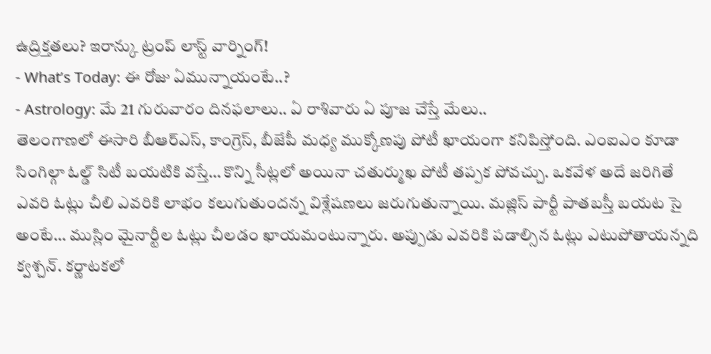ఉద్రిక్తతలు? ఇరాన్కు ట్రంప్ లాస్ట్ వార్నింగ్!
- What’s Today: ఈ రోజు ఏమున్నాయంటే..?
- Astrology: మే 21 గురువారం దినఫలాలు.. ఏ రాశివారు ఏ పూజ చేస్తే మేలు..
తెలంగాణలో ఈసారి బీఆర్ఎస్, కాంగ్రెస్, బీజేపీ మధ్య ముక్కోణపు పోటీ ఖాయంగా కనిపిస్తోంది. ఎంఐఎం కూడా సింగిల్గా ఓల్డ్ సిటీ బయటికి వస్తే… కొన్ని సీట్లలో అయినా చతుర్ముఖ పోటీ తప్పక పోవచ్చు. ఒకవేళ అదే జరిగితే ఎవరి ఓట్లు చీలి ఎవరికి లాభం కలుగుతుందన్న విశ్లేషణలు జరుగుతున్నాయి. మజ్లిస్ పార్టీ పాతబస్తీ బయట సై అంటే… ముస్లిం మైనార్టీల ఓట్లు చీలడం ఖాయమంటున్నారు. అప్పుడు ఎవరికి పడాల్సిన ఓట్లు ఎటుపోతాయన్నది క్వశ్చన్. కర్ణాటకలో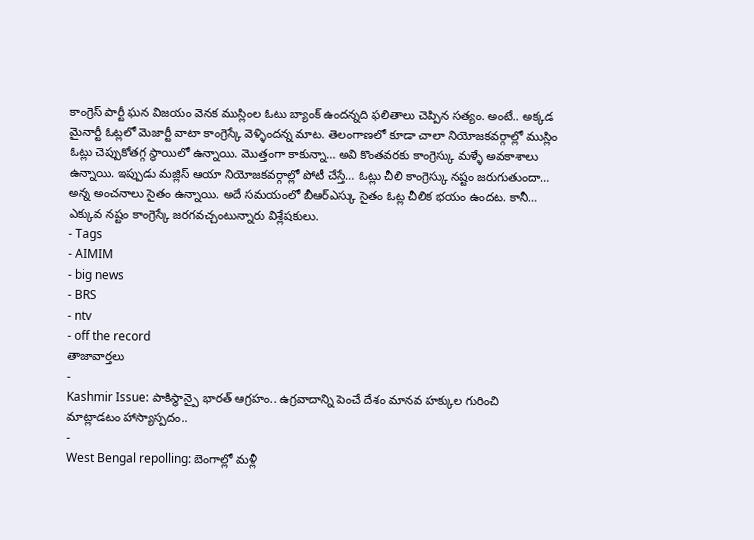కాంగ్రెస్ పార్టీ ఘన విజయం వెనక ముస్లింల ఓటు బ్యాంక్ ఉందన్నది ఫలితాలు చెప్పిన సత్యం. అంటే.. అక్కడ మైనార్టీ ఓట్లలో మెజార్టీ వాటా కాంగ్రెస్కే వెళ్ళిందన్న మాట. తెలంగాణలో కూడా చాలా నియోజకవర్గాల్లో ముస్లిం ఓట్లు చెప్పుకోతగ్గ స్థాయిలో ఉన్నాయి. మొత్తంగా కాకున్నా… అవి కొంతవరకు కాంగ్రెస్కు మళ్ళే అవకాశాలు ఉన్నాయి. ఇప్పుడు మజ్లిస్ ఆయా నియోజకవర్గాల్లో పోటీ చేస్తే… ఓట్లు చీలి కాంగ్రెస్కు నష్టం జరుగుతుందా… అన్న అంచనాలు సైతం ఉన్నాయి. అదే సమయంలో బీఆర్ఎస్కు సైతం ఓట్ల చీలిక భయం ఉందట. కానీ… ఎక్కువ నష్టం కాంగ్రెస్కే జరగవచ్చంటున్నారు విశ్లేషకులు.
- Tags
- AIMIM
- big news
- BRS
- ntv
- off the record
తాజావార్తలు
-
Kashmir Issue: పాకిస్థాన్పై భారత్ ఆగ్రహం.. ఉగ్రవాదాన్ని పెంచే దేశం మానవ హక్కుల గురించి మాట్లాడటం హాస్యాస్పదం..
-
West Bengal repolling: బెంగాల్లో మళ్లీ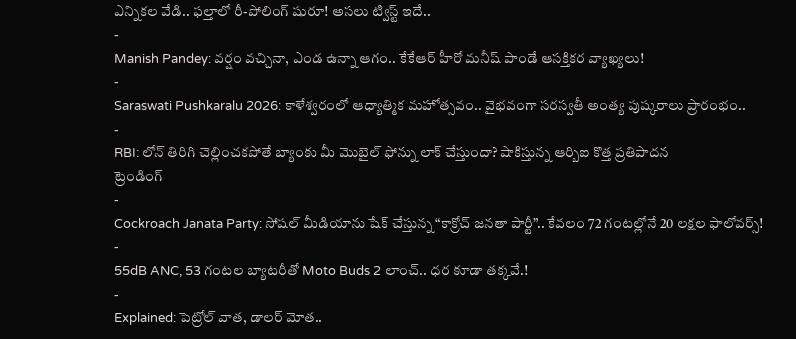ఎన్నికల వేడి.. ఫల్తాలో రీ-పోలింగ్ షురూ! అసలు ట్విస్ట్ ఇదే..
-
Manish Pandey: వర్షం వచ్చినా, ఎండ ఉన్నా ఆగం.. కేకేఆర్ హీరో మనీష్ పాండే ఆసక్తికర వ్యాఖ్యలు!
-
Saraswati Pushkaralu 2026: కాళేశ్వరంలో ఆధ్యాత్మిక మహోత్సవం.. వైభవంగా సరస్వతీ అంత్య పుష్కరాలు ప్రారంభం..
-
RBI: లోన్ తిరిగి చెల్లించకపోతే బ్యాంకు మీ మొబైల్ ఫోన్ను లాక్ చేస్తుందా? షాకిస్తున్న ఆర్బిఐ కొత్త ప్రతిపాదన
ట్రెండింగ్
-
Cockroach Janata Party: సోషల్ మీడియాను షేక్ చేస్తున్న “కాక్రోచ్ జనతా పార్టీ”.. కేవలం 72 గంటల్లోనే 20 లక్షల ఫాలోవర్స్!
-
55dB ANC, 53 గంటల బ్యాటరీతో Moto Buds 2 లాంచ్.. ధర కూడా తక్కవే.!
-
Explained: పెట్రోల్ వాత, డాలర్ మోత..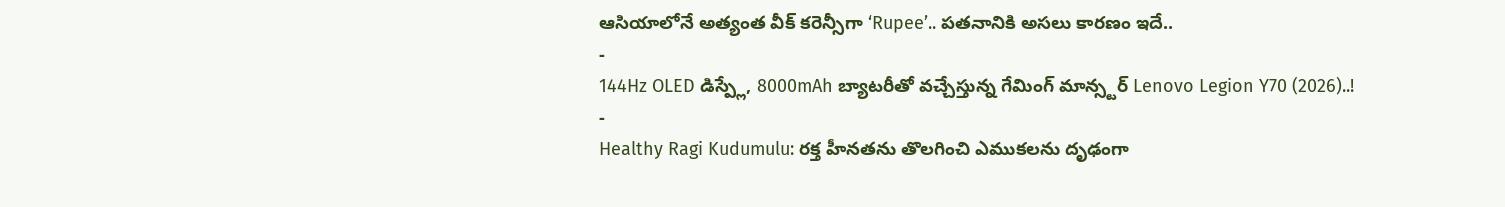ఆసియాలోనే అత్యంత వీక్ కరెన్సీగా ‘Rupee’.. పతనానికి అసలు కారణం ఇదే..
-
144Hz OLED డిస్ప్లే, 8000mAh బ్యాటరీతో వచ్చేస్తున్న గేమింగ్ మాన్స్టర్ Lenovo Legion Y70 (2026)..!
-
Healthy Ragi Kudumulu: రక్త హీనతను తొలగించి ఎముకలను దృఢంగా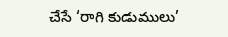చేసే ‘రాగి కుడుములు’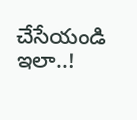చేసేయండి ఇలా..!